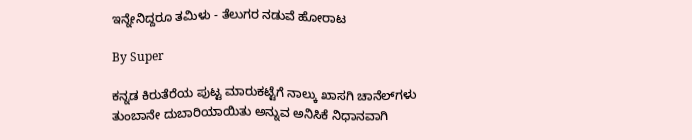ಇನ್ನೇನಿದ್ದರೂ ತಮಿಳು - ತೆಲುಗರ ನಡುವೆ ಹೋರಾಟ

By Super

ಕನ್ನಡ ಕಿರುತೆರೆಯ ಪುಟ್ಟ ಮಾರುಕಟ್ಟೆಗೆ ನಾಲ್ಕು ಖಾಸಗಿ ಚಾನೆಲ್‌ಗಳು ತುಂಬಾನೇ ದುಬಾರಿಯಾಯಿತು ಅನ್ನುವ ಅನಿಸಿಕೆ ನಿಧಾನವಾಗಿ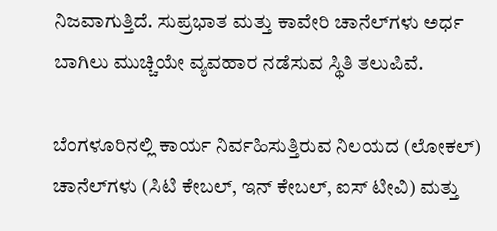ನಿಜವಾಗುತ್ತಿದೆ. ಸುಪ್ರಭಾತ ಮತ್ತು ಕಾವೇರಿ ಚಾನೆಲ್‌ಗಳು ಅರ್ಧ ಬಾಗಿಲು ಮುಚ್ಚಿಯೇ ವ್ಯವಹಾರ ನಡೆಸುವ ಸ್ಥಿತಿ ತಲುಪಿವೆ.

ಬೆಂಗಳೂರಿನಲ್ಲಿ ಕಾರ್ಯ ನಿರ್ವಹಿಸುತ್ತಿರುವ ನಿಲಯದ (ಲೋಕಲ್‌) ಚಾನೆಲ್‌ಗಳು (ಸಿಟಿ ಕೇಬಲ್‌, ಇನ್‌ ಕೇಬಲ್‌, ಐಸ್‌ ಟೀವಿ) ಮತ್ತು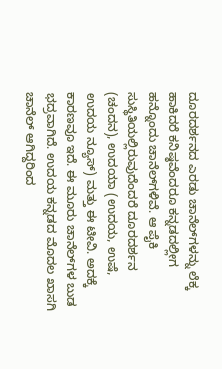ದೂರದರ್ಶನದ ಎರಡು ಚಾನೆಲ್‌ಗಳನ್ನು ಲೆಕ್ಕ ಹಾಕಿದರೆ ಕನಿಷ್ಠವೆಂದರೂ ಕನ್ನಡದಲ್ಲೀಗ ಹನ್ನೊಂದು ಚಾನೆಲ್‌ಗಳಿವೆ. ಆ ಪೈಕಿ ಸುಸ್ಥಿತಿಯಲ್ಲಿರುವುದೆಂದರೆ ದೂರದರ್ಶನ (ಚಂದನ), ಉದಯಾ (ಉದಯ, ಉಷೆ, ಉದಯ ನ್ಯೂಸ್‌) ಮತ್ತು ಈ ಟೀವಿ. ಅದಕ್ಕೆ ಕಾರಣವೂ ಇದೆ. ಈ ಮೂರು ಚಾನೆಲ್‌ಗಳ ಬುಡ ಭದ್ರವಾಗಿದೆ. ಉದಯ ಕನ್ನಡದ ಮೊದಲ ಖಾಸಗಿ ಚಾನೆಲ್‌ ಆಗಿದ್ದರಿಂದ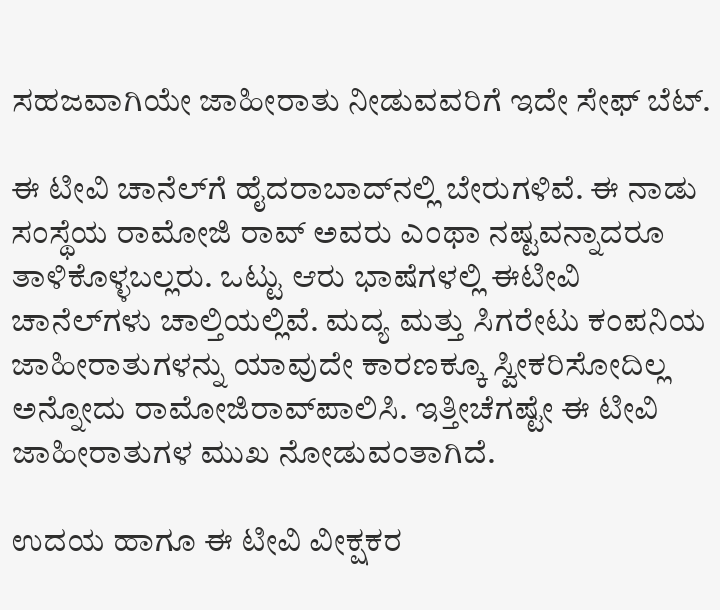ಸಹಜವಾಗಿಯೇ ಜಾಹೀರಾತು ನೀಡುವವರಿಗೆ ಇದೇ ಸೇಫ್‌ ಬೆಟ್‌.

ಈ ಟೀವಿ ಚಾನೆಲ್‌ಗೆ ಹೈದರಾಬಾದ್‌ನಲ್ಲಿ ಬೇರುಗಳಿವೆ. ಈ ನಾಡು ಸಂಸ್ಥೆಯ ರಾಮೋಜಿ ರಾವ್‌ ಅವರು ಎಂಥಾ ನಷ್ಟವನ್ನಾದರೂ ತಾಳಿಕೊಳ್ಳಬಲ್ಲರು. ಒಟ್ಟು ಆರು ಭಾಷೆಗಳಲ್ಲಿ ಈಟೀವಿ ಚಾನೆಲ್‌ಗಳು ಚಾಲ್ತಿಯಲ್ಲಿವೆ. ಮದ್ಯ ಮತ್ತು ಸಿಗರೇಟು ಕಂಪನಿಯ ಜಾಹೀರಾತುಗಳನ್ನು ಯಾವುದೇ ಕಾರಣಕ್ಕೂ ಸ್ವೀಕರಿಸೋದಿಲ್ಲ ಅನ್ನೋದು ರಾಮೋಜಿರಾವ್‌ಪಾಲಿಸಿ. ಇತ್ತೀಚೆಗಷ್ಟೇ ಈ ಟೀವಿ ಜಾಹೀರಾತುಗಳ ಮುಖ ನೋಡುವಂತಾಗಿದೆ.

ಉದಯ ಹಾಗೂ ಈ ಟೀವಿ ವೀಕ್ಷಕರ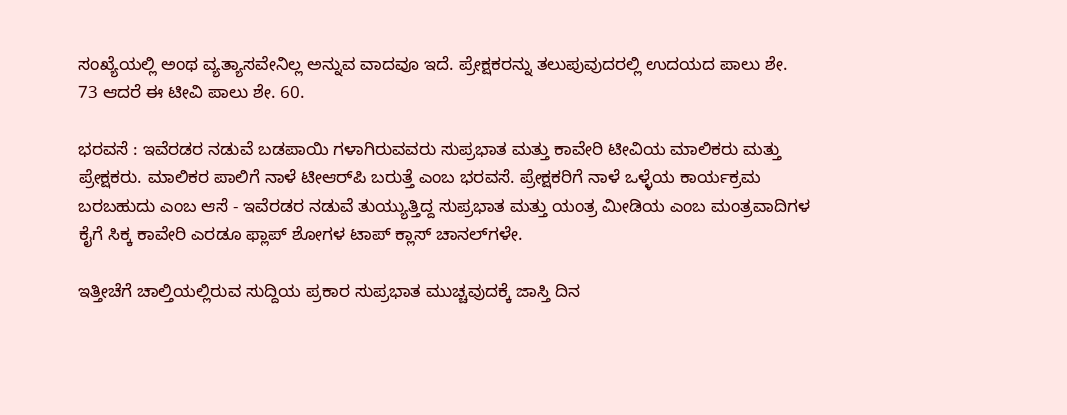ಸಂಖ್ಯೆಯಲ್ಲಿ ಅಂಥ ವ್ಯತ್ಯಾಸವೇನಿಲ್ಲ ಅನ್ನುವ ವಾದವೂ ಇದೆ. ಪ್ರೇಕ್ಷಕರನ್ನು ತಲುಪುವುದರಲ್ಲಿ ಉದಯದ ಪಾಲು ಶೇ. 73 ಆದರೆ ಈ ಟೀವಿ ಪಾಲು ಶೇ. 60.

ಭರವಸೆ : ಇವೆರಡರ ನಡುವೆ ಬಡಪಾಯಿ ಗಳಾಗಿರುವವರು ಸುಪ್ರಭಾತ ಮತ್ತು ಕಾವೇರಿ ಟೀವಿಯ ಮಾಲಿಕರು ಮತ್ತು ಪ್ರೇಕ್ಷಕರು. ಮಾಲಿಕರ ಪಾಲಿಗೆ ನಾಳೆ ಟೀಆರ್‌ಪಿ ಬರುತ್ತೆ ಎಂಬ ಭರವಸೆ. ಪ್ರೇಕ್ಷಕರಿಗೆ ನಾಳೆ ಒಳ್ಳೆಯ ಕಾರ್ಯಕ್ರಮ ಬರಬಹುದು ಎಂಬ ಆಸೆ - ಇವೆರಡರ ನಡುವೆ ತುಯ್ಯುತ್ತಿದ್ದ ಸುಪ್ರಭಾತ ಮತ್ತು ಯಂತ್ರ ಮೀಡಿಯ ಎಂಬ ಮಂತ್ರವಾದಿಗಳ ಕೈಗೆ ಸಿಕ್ಕ ಕಾವೇರಿ ಎರಡೂ ಫ್ಲಾಪ್‌ ಶೋಗಳ ಟಾಪ್‌ ಕ್ಲಾಸ್‌ ಚಾನಲ್‌ಗಳೇ.

ಇತ್ತೀಚೆಗೆ ಚಾಲ್ತಿಯಲ್ಲಿರುವ ಸುದ್ದಿಯ ಪ್ರಕಾರ ಸುಪ್ರಭಾತ ಮುಚ್ಚವುದಕ್ಕೆ ಜಾಸ್ತಿ ದಿನ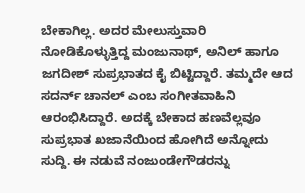ಬೇಕಾಗಿಲ್ಲ. ಅದರ ಮೇಲುಸ್ತುವಾರಿ ನೋಡಿಕೊಳ್ಳುತ್ತಿದ್ದ ಮಂಜುನಾಥ್‌, ಅನಿಲ್‌ ಹಾಗೂ ಜಗದೀಶ್‌ ಸುಪ್ರಭಾತದ ಕೈ ಬಿಟ್ಟಿದ್ದಾರೆ. ತಮ್ಮದೇ ಆದ ಸದರ್ನ್‌ ಚಾನಲ್‌ ಎಂಬ ಸಂಗೀತವಾಹಿನಿ ಆರಂಭಿಸಿದ್ದಾರೆ. ಅದಕ್ಕೆ ಬೇಕಾದ ಹಣವೆಲ್ಲವೂ ಸುಪ್ರಭಾತ ಖಜಾನೆಯಿಂದ ಹೋಗಿದೆ ಅನ್ನೋದು ಸುದ್ದಿ. ಈ ನಡುವೆ ನಂಜುಂಡೇಗೌಡರನ್ನು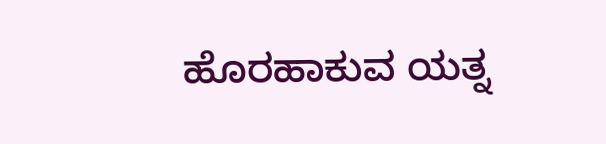ಹೊರಹಾಕುವ ಯತ್ನ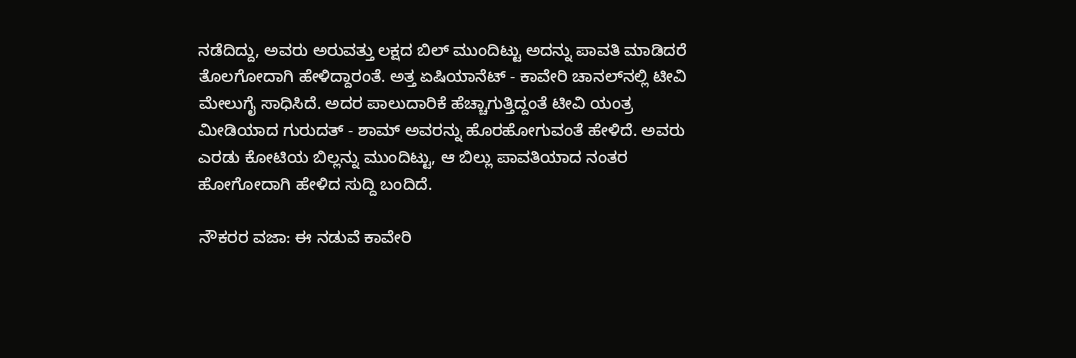ನಡೆದಿದ್ದು, ಅವರು ಅರುವತ್ತು ಲಕ್ಷದ ಬಿಲ್‌ ಮುಂದಿಟ್ಟು ಅದನ್ನು ಪಾವತಿ ಮಾಡಿದರೆ ತೊಲಗೋದಾಗಿ ಹೇಳಿದ್ದಾರಂತೆ. ಅತ್ತ ಏಷಿಯಾನೆಟ್‌ - ಕಾವೇರಿ ಚಾನಲ್‌ನಲ್ಲಿ ಟೀವಿ ಮೇಲುಗೈ ಸಾಧಿಸಿದೆ. ಅದರ ಪಾಲುದಾರಿಕೆ ಹೆಚ್ಚಾಗುತ್ತಿದ್ದಂತೆ ಟೀವಿ ಯಂತ್ರ ಮೀಡಿಯಾದ ಗುರುದತ್‌ - ಶಾಮ್‌ ಅವರನ್ನು ಹೊರಹೋಗುವಂತೆ ಹೇಳಿದೆ. ಅವರು ಎರಡು ಕೋಟಿಯ ಬಿಲ್ಲನ್ನು ಮುಂದಿಟ್ಟು, ಆ ಬಿಲ್ಲು ಪಾವತಿಯಾದ ನಂತರ ಹೋಗೋದಾಗಿ ಹೇಳಿದ ಸುದ್ದಿ ಬಂದಿದೆ.

ನೌಕರರ ವಜಾ: ಈ ನಡುವೆ ಕಾವೇರಿ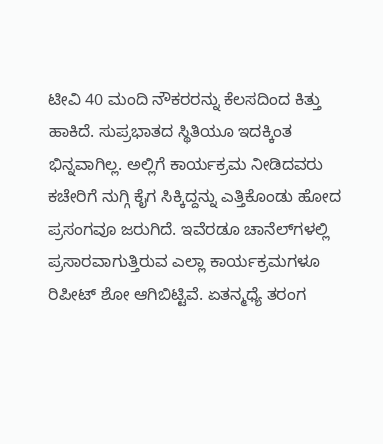ಟೀವಿ 40 ಮಂದಿ ನೌಕರರನ್ನು ಕೆಲಸದಿಂದ ಕಿತ್ತು ಹಾಕಿದೆ. ಸುಪ್ರಭಾತದ ಸ್ಥಿತಿಯೂ ಇದಕ್ಕಿಂತ ಭಿನ್ನವಾಗಿಲ್ಲ. ಅಲ್ಲಿಗೆ ಕಾರ್ಯಕ್ರಮ ನೀಡಿದವರು ಕಚೇರಿಗೆ ನುಗ್ಗಿ ಕೈಗ ಸಿಕ್ಕಿದ್ದನ್ನು ಎತ್ತಿಕೊಂಡು ಹೋದ ಪ್ರಸಂಗವೂ ಜರುಗಿದೆ. ಇವೆರಡೂ ಚಾನೆಲ್‌ಗಳಲ್ಲಿ ಪ್ರಸಾರವಾಗುತ್ತಿರುವ ಎಲ್ಲಾ ಕಾರ್ಯಕ್ರಮಗಳೂ ರಿಪೀಟ್‌ ಶೋ ಆಗಿಬಿಟ್ಟಿವೆ. ಏತನ್ಮಧ್ಯೆ ತರಂಗ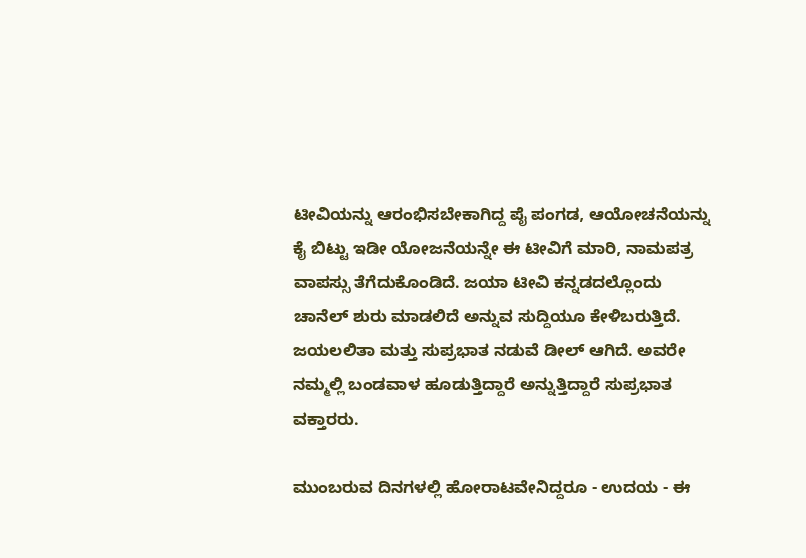ಟೀವಿಯನ್ನು ಆರಂಭಿಸಬೇಕಾಗಿದ್ದ ಪೈ ಪಂಗಡ, ಆಯೋಚನೆಯನ್ನು ಕೈ ಬಿಟ್ಟು ಇಡೀ ಯೋಜನೆಯನ್ನೇ ಈ ಟೀವಿಗೆ ಮಾರಿ, ನಾಮಪತ್ರ ವಾಪಸ್ಸು ತೆಗೆದುಕೊಂಡಿದೆ. ಜಯಾ ಟೀವಿ ಕನ್ನಡದಲ್ಲೊಂದು ಚಾನೆಲ್‌ ಶುರು ಮಾಡಲಿದೆ ಅನ್ನುವ ಸುದ್ದಿಯೂ ಕೇಳಿಬರುತ್ತಿದೆ. ಜಯಲಲಿತಾ ಮತ್ತು ಸುಪ್ರಭಾತ ನಡುವೆ ಡೀಲ್‌ ಆಗಿದೆ. ಅವರೇ ನಮ್ಮಲ್ಲಿ ಬಂಡವಾಳ ಹೂಡುತ್ತಿದ್ದಾರೆ ಅನ್ನುತ್ತಿದ್ದಾರೆ ಸುಪ್ರಭಾತ ವಕ್ತಾರರು.

ಮುಂಬರುವ ದಿನಗಳಲ್ಲಿ ಹೋರಾಟವೇನಿದ್ದರೂ - ಉದಯ - ಈ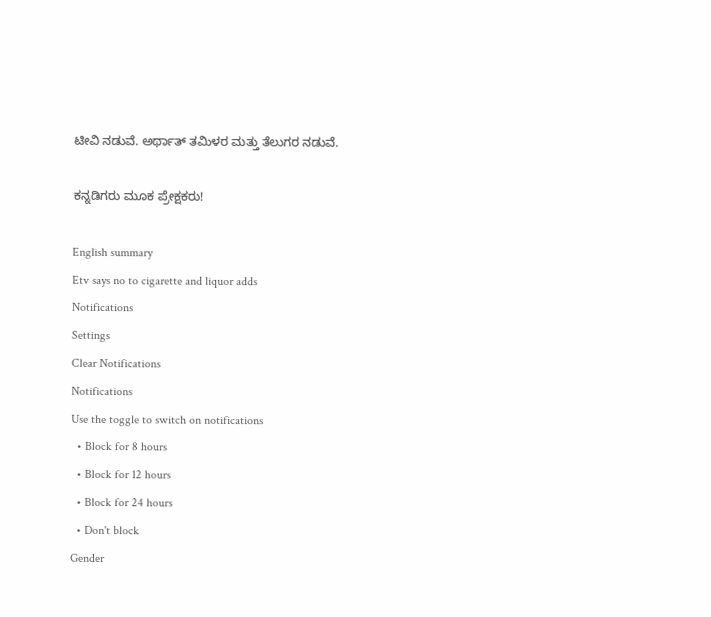ಟೀವಿ ನಡುವೆ. ಅರ್ಥಾತ್‌ ತಮಿಳರ ಮತ್ತು ತೆಲುಗರ ನಡುವೆ.

ಕನ್ನಡಿಗರು ಮೂಕ ಪ್ರೇಕ್ಷಕರು!

English summary
Etv says no to cigarette and liquor adds
Notifications
Settings
Clear Notifications
Notifications
Use the toggle to switch on notifications
  • Block for 8 hours
  • Block for 12 hours
  • Block for 24 hours
  • Don't block
Gender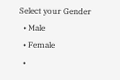Select your Gender
  • Male
  • Female
  •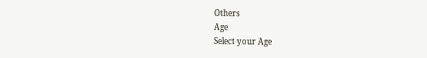Others
Age
Select your Age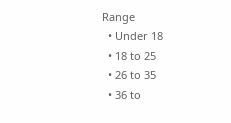Range
  • Under 18
  • 18 to 25
  • 26 to 35
  • 36 to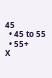45
  • 45 to 55
  • 55+
X